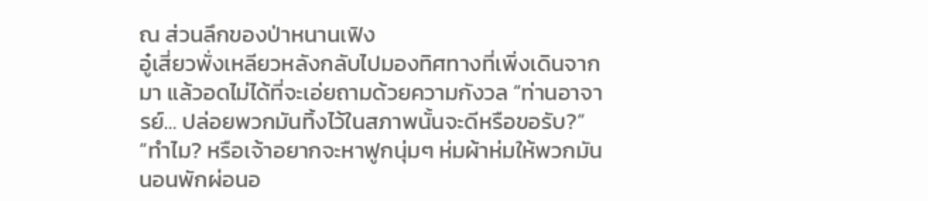ณ ส่วนลึกของป่าหนานเฟิง
อู๋เสี่ยวพั่งเหลียวหลังกลับไปมองทิศทางที่เพิ่งเดินจากมา แล้วอดไม่ได้ที่จะเอ่ยถามด้วยความกังวล “ท่านอาจารย์… ปล่อยพวกมันทิ้งไว้ในสภาพนั้นจะดีหรือขอรับ?”
“ทำไม? หรือเจ้าอยากจะหาฟูกนุ่มๆ ห่มผ้าห่มให้พวกมันนอนพักผ่อนอ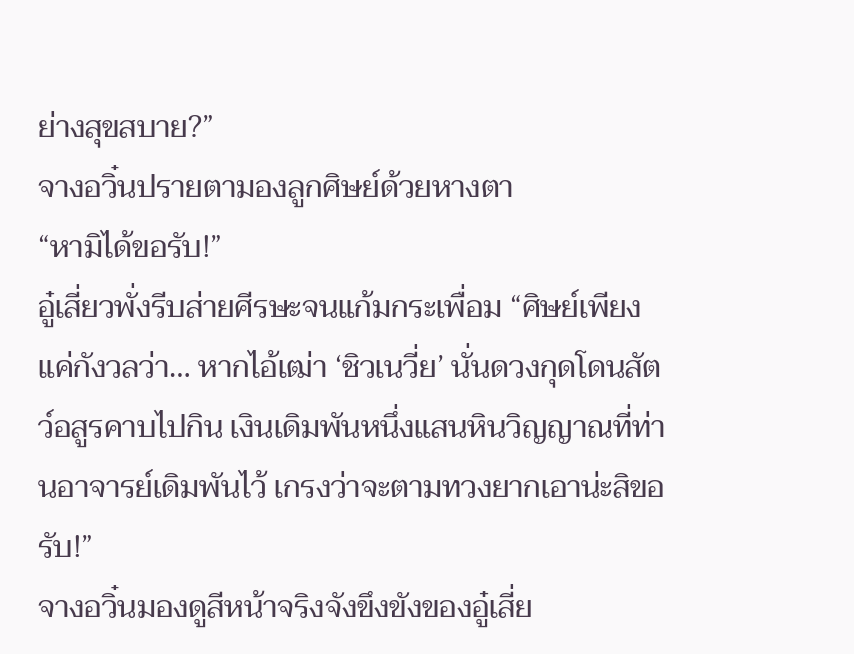ย่างสุขสบาย?”
จางอวิ๋นปรายตามองลูกศิษย์ด้วยหางตา
“หามิได้ขอรับ!”
อู๋เสี่ยวพั่งรีบส่ายศีรษะจนแก้มกระเพื่อม “ศิษย์เพียงแค่กังวลว่า… หากไอ้เฒ่า ‘ชิวเนวี่ย’ นั่นดวงกุดโดนสัตว์อสูรคาบไปกิน เงินเดิมพันหนึ่งแสนหินวิญญาณที่ท่านอาจารย์เดิมพันไว้ เกรงว่าจะตามทวงยากเอาน่ะสิขอรับ!”
จางอวิ๋นมองดูสีหน้าจริงจังขึงขังของอู๋เสี่ย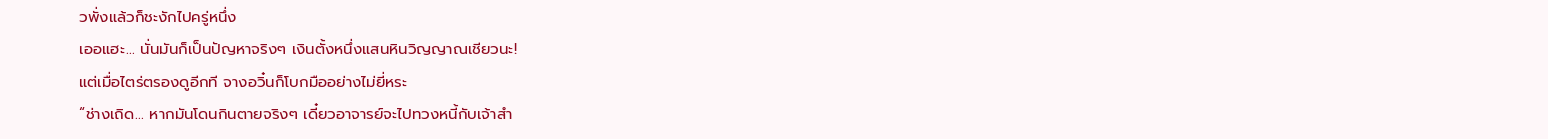วพั่งแล้วก็ชะงักไปครู่หนึ่ง
เออแฮะ… นั่นมันก็เป็นปัญหาจริงๆ เงินตั้งหนึ่งแสนหินวิญญาณเชียวนะ!
แต่เมื่อไตร่ตรองดูอีกที จางอวิ๋นก็โบกมืออย่างไม่ยี่หระ
“ช่างเถิด… หากมันโดนกินตายจริงๆ เดี๋ยวอาจารย์จะไปทวงหนี้กับเจ้าสำ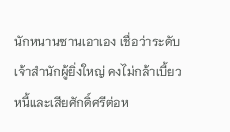นักหนานซานเอาเอง เชื่อว่าระดับเจ้าสำนักผู้ยิ่งใหญ่ คงไม่กล้าเบี้ยวหนี้และเสียศักดิ์ศรีต่อห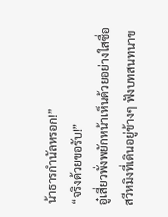น้าธารกำนัลหรอก!”
“จริงด้วยขอรับ!”
อู๋เสี่ยวพั่งพยักหน้าเห็นด้วยอย่างใสซื่อ
สวีหมิงที่เดินอยู่ข้างๆ ฟังบทสนทนาข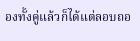องทั้งคู่แล้วก็ได้แต่ลอบถอ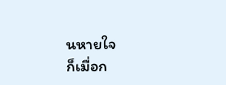นหายใจ
ก็เมื่อก